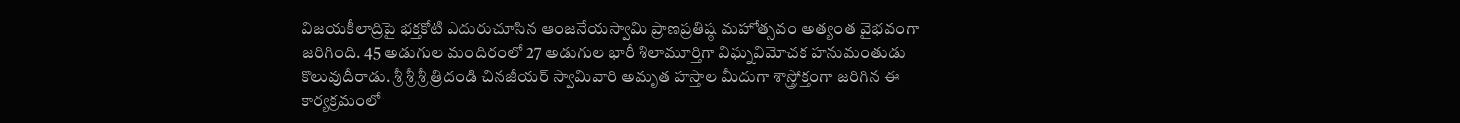విజయకీలాద్రిపై భక్తకోటి ఎదురుచూసిన ఆంజనేయస్వామి ప్రాణప్రతిష్ఠ మహోత్సవం అత్యంత వైభవంగా జరిగింది. 45 అడుగుల మందిరంలో 27 అడుగుల భారీ శిలామూర్తిగా విఘ్నవిమోచక హనుమంతుడు కొలువుదీరాడు. శ్రీ శ్రీ శ్రీ త్రిదండి చినజీయర్ స్వామివారి అమృత హస్తాల మీదుగా శాస్త్రోక్తంగా జరిగిన ఈ కార్యక్రమంలో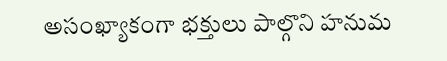అసంఖ్యాకంగా భక్తులు పాల్గొని హనుమ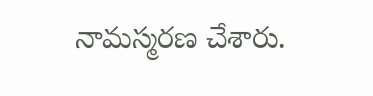నామస్మరణ చేశారు.